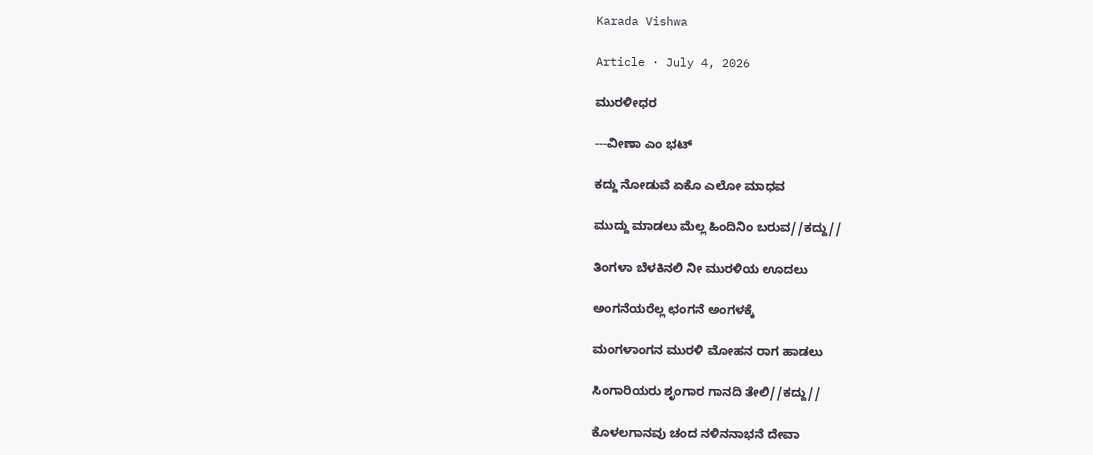Karada Vishwa

Article · July 4, 2026

ಮುರಳೀಧರ

---ವೀಣಾ ಎಂ ಭಟ್

ಕದ್ದು ನೋಡುವೆ ಏಕೊ ಎಲೋ ಮಾಧವ

ಮುದ್ದು ಮಾಡಲು ಮೆಲ್ಲ ಹಿಂದಿನಿಂ ಬರುವ//ಕದ್ದು//

ತಿಂಗಳಾ ಬೆಳಕಿನಲಿ ನೀ ಮುರಳಿಯ ಊದಲು

ಅಂಗನೆಯರೆಲ್ಲ ಛಂಗನೆ ಅಂಗಳಕ್ಕೆ

ಮಂಗಳಾಂಗನ ಮುರಳಿ ಮೋಹನ ರಾಗ ಹಾಡಲು

ಸಿಂಗಾರಿಯರು ಶೃಂಗಾರ ಗಾನದಿ ತೇಲಿ//ಕದ್ದು//

ಕೊಳಲಗಾನವು ಚಂದ ನಳಿನನಾಭನೆ ದೇವಾ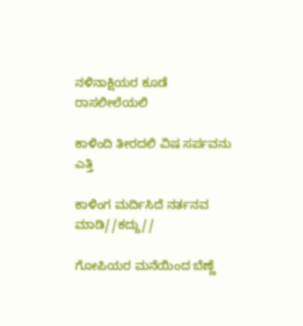ನಳಿನಾಕ್ಷಿಯರ ಕೂಡೆ ರಾಸಲೀಲೆಯಲಿ

ಕಾಳಿಂದಿ ತೀರದಲಿ ವಿಷ ಸರ್ಪವನು ಎತ್ತಿ

ಕಾಳಿಂಗ ಮರ್ದಿಸಿದೆ ನರ್ತನವ ಮಾಡಿ//ಕದ್ದು//

ಗೋಪಿಯರ ಮನೆಯಿಂದ ಬೆಣ್ಣೆ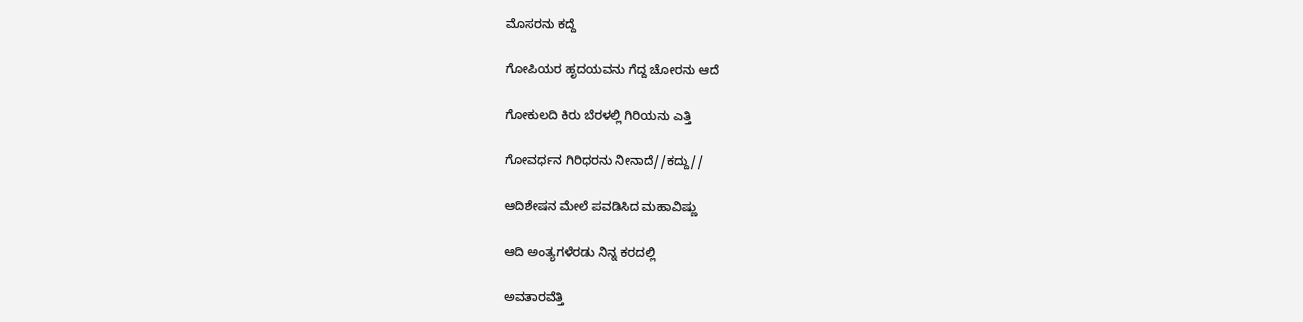ಮೊಸರನು ಕದ್ದೆ

ಗೋಪಿಯರ ಹೃದಯವನು ಗೆದ್ದ ಚೋರನು ಆದೆ

ಗೋಕುಲದಿ ಕಿರು ಬೆರಳಲ್ಲಿ ಗಿರಿಯನು ಎತ್ತಿ

ಗೋವರ್ಧನ ಗಿರಿಧರನು ನೀನಾದೆ//ಕದ್ದು//

ಆದಿಶೇಷನ ಮೇಲೆ ಪವಡಿಸಿದ ಮಹಾವಿಷ್ಣು

ಆದಿ ಅಂತ್ಯಗಳೆರಡು ನಿನ್ನ ಕರದಲ್ಲಿ

ಅವತಾರವೆತ್ತಿ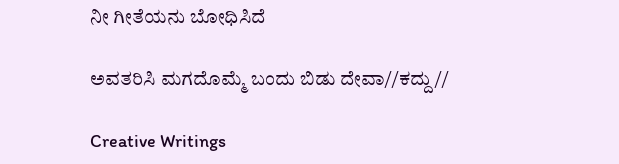ನೀ ಗೀತೆಯನು ಬೋಧಿಸಿದೆ

ಅವತರಿಸಿ ಮಗದೊಮ್ಮೆ ಬಂದು ಬಿಡು ದೇವಾ//ಕದ್ದು//

Creative Writings